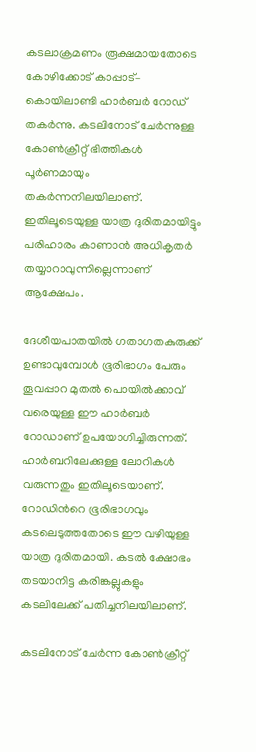കടലാക്രമണം രൂക്ഷമായതോടെ കോഴിക്കോട് കാപ്പാട്– കൊയിലാണ്ടി ഹാര്‍ബര്‍ റോഡ് തകര്‍ന്നു. കടലിനോട് ചേര്‍ന്നുള്ള കോണ്‍ക്രീറ്റ് ഭിത്തികള്‍ പൂര്‍ണമായും തകര്‍ന്നനിലയിലാണ്. ഇതിലൂടെയുള്ള യാത്ര ദുരിതമായിട്ടും പരിഹാരം കാണാന്‍ അധികൃതര്‍ തയ്യാറാവുന്നില്ലെന്നാണ് ആക്ഷേപം.

ദേശീയപാതയില്‍ ഗതാഗതകുരുക്ക് ഉണ്ടാവുമ്പോള്‍ ഭൂരിഭാഗം പേരും തൂവപ്പാറ മുതല്‍ പൊയില്‍ക്കാവ് വരെയുള്ള ഈ ഹാര്‍ബര്‍ റോഡാണ് ഉപയോഗിച്ചിരുന്നത്. ഹാര്‍ബറിലേക്കുള്ള ലോറികള്‍ വരുന്നതും ഇതിലൂടെയാണ്. റോഡിന്‍റെ ഭൂരിഭാഗവും കടലെടുത്തതോടെ ഈ വഴിയുള്ള യാത്ര ദുരിതമായി. കടല്‍ ക്ഷോഭം തടയാനിട്ട കരിങ്കല്ലുകളും കടലിലേക്ക് പതിച്ചനിലയിലാണ്.

കടലിനോട് ചേര്‍ന്ന കോണ്‍ക്രീറ്റ്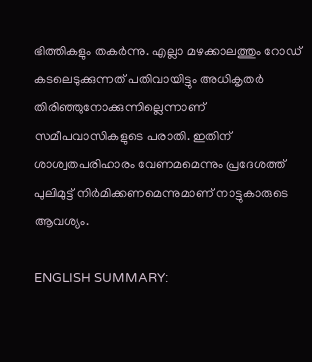ഭിത്തികളും തകര്‍ന്നു. എല്ലാ മഴക്കാലത്തും റോഡ് കടലെടുക്കുന്നത് പതിവായിട്ടും അധികൃതര്‍ തിരിഞ്ഞുനോക്കുന്നില്ലെന്നാണ് സമീപവാസികളുടെ പരാതി. ഇതിന് ശാശ്വതപരിഹാരം വേണമമെന്നും പ്രദേശത്ത് പുലിമുട്ട് നിര്‍മിക്കണമെന്നുമാണ് നാട്ടുകാരുടെ ആവശ്യം.

ENGLISH SUMMARY: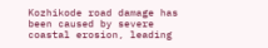Kozhikode road damage has been caused by severe coastal erosion, leading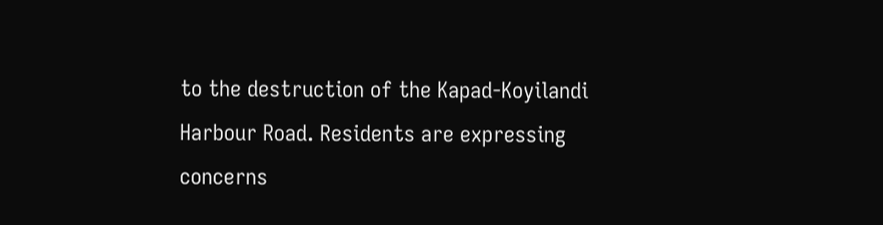to the destruction of the Kapad-Koyilandi Harbour Road. Residents are expressing concerns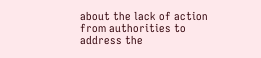about the lack of action from authorities to address the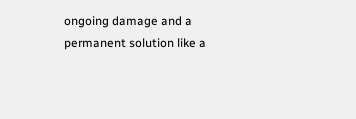ongoing damage and a permanent solution like a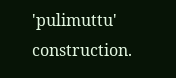'pulimuttu' construction.